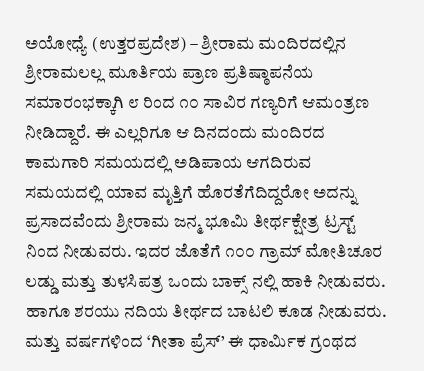ಅಯೋಧ್ಯೆ (ಉತ್ತರಪ್ರದೇಶ) – ಶ್ರೀರಾಮ ಮಂದಿರದಲ್ಲಿನ ಶ್ರೀರಾಮಲಲ್ಲ ಮೂರ್ತಿಯ ಪ್ರಾಣ ಪ್ರತಿಷ್ಠಾಪನೆಯ ಸಮಾರಂಭಕ್ಕಾಗಿ ೮ ರಿಂದ ೧೦ ಸಾವಿರ ಗಣ್ಯರಿಗೆ ಆಮಂತ್ರಣ ನೀಡಿದ್ದಾರೆ. ಈ ಎಲ್ಲರಿಗೂ ಆ ದಿನದಂದು ಮಂದಿರದ ಕಾಮಗಾರಿ ಸಮಯದಲ್ಲಿ ಅಡಿಪಾಯ ಆಗದಿರುವ ಸಮಯದಲ್ಲಿ ಯಾವ ಮೃತ್ತಿಗೆ ಹೊರತೆಗೆದಿದ್ದರೋ ಅದನ್ನು ಪ್ರಸಾದವೆಂದು ಶ್ರೀರಾಮ ಜನ್ಮ ಭೂಮಿ ತೀರ್ಥಕ್ಷೇತ್ರ ಟ್ರಸ್ಟ್ ನಿಂದ ನೀಡುವರು. ಇದರ ಜೊತೆಗೆ ೧೦೦ ಗ್ರಾಮ್ ಮೋತಿಚೂರ ಲಡ್ಡು ಮತ್ತು ತುಳಸಿಪತ್ರ ಒಂದು ಬಾಕ್ಸ್ ನಲ್ಲಿ ಹಾಕಿ ನೀಡುವರು. ಹಾಗೂ ಶರಯು ನದಿಯ ತೀರ್ಥದ ಬಾಟಲಿ ಕೂಡ ನೀಡುವರು. ಮತ್ತು ವರ್ಷಗಳಿಂದ ‘ಗೀತಾ ಪ್ರೆಸ್’ ಈ ಧಾರ್ಮಿಕ ಗ್ರಂಥದ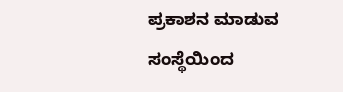ಪ್ರಕಾಶನ ಮಾಡುವ ಸಂಸ್ಥೆಯಿಂದ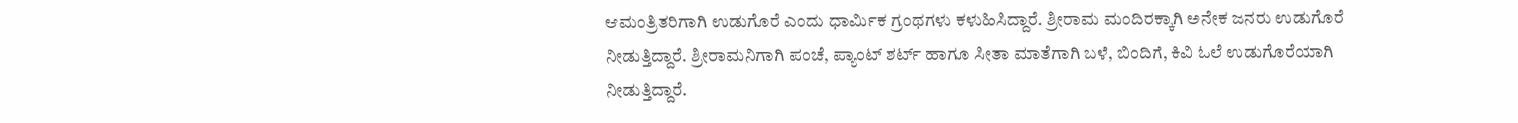ಆಮಂತ್ರಿತರಿಗಾಗಿ ಉಡುಗೊರೆ ಎಂದು ಧಾರ್ಮಿಕ ಗ್ರಂಥಗಳು ಕಳುಹಿಸಿದ್ದಾರೆ. ಶ್ರೀರಾಮ ಮಂದಿರಕ್ಕಾಗಿ ಅನೇಕ ಜನರು ಉಡುಗೊರೆ ನೀಡುತ್ತಿದ್ದಾರೆ. ಶ್ರೀರಾಮನಿಗಾಗಿ ಪಂಚೆ, ಪ್ಯಾಂಟ್ ಶರ್ಟ್ ಹಾಗೂ ಸೀತಾ ಮಾತೆಗಾಗಿ ಬಳೆ, ಬಿಂದಿಗೆ, ಕಿವಿ ಓಲೆ ಉಡುಗೊರೆಯಾಗಿ ನೀಡುತ್ತಿದ್ದಾರೆ.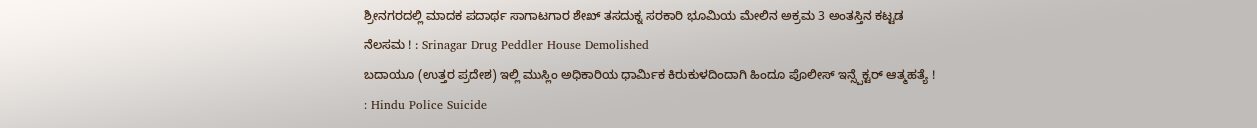ಶ್ರೀನಗರದಲ್ಲಿ ಮಾದಕ ಪದಾರ್ಥ ಸಾಗಾಟಗಾರ ಶೇಖ್ ತಸದುಕ್ನ ಸರಕಾರಿ ಭೂಮಿಯ ಮೇಲಿನ ಅಕ್ರಮ 3 ಅಂತಸ್ತಿನ ಕಟ್ಟಡ ನೆಲಸಮ ! : Srinagar Drug Peddler House Demolished
ಬದಾಯೂ (ಉತ್ತರ ಪ್ರದೇಶ) ಇಲ್ಲಿ ಮುಸ್ಲಿಂ ಅಧಿಕಾರಿಯ ಧಾರ್ಮಿಕ ಕಿರುಕುಳದಿಂದಾಗಿ ಹಿಂದೂ ಪೊಲೀಸ್ ಇನ್ಸ್ಪೆಕ್ಟರ್ ಆತ್ಮಹತ್ಯೆ ! : Hindu Police Suicide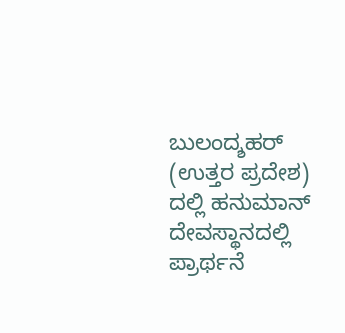ಬುಲಂದ್ಶಹರ್ (ಉತ್ತರ ಪ್ರದೇಶ) ದಲ್ಲಿ ಹನುಮಾನ್ ದೇವಸ್ಥಾನದಲ್ಲಿ ಪ್ರಾರ್ಥನೆ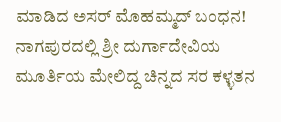ಮಾಡಿದ ಅಸರ್ ಮೊಹಮ್ಮದ್ ಬಂಧನ!
ನಾಗಪುರದಲ್ಲಿ ಶ್ರೀ ದುರ್ಗಾದೇವಿಯ ಮೂರ್ತಿಯ ಮೇಲಿದ್ದ ಚಿನ್ನದ ಸರ ಕಳ್ಳತನ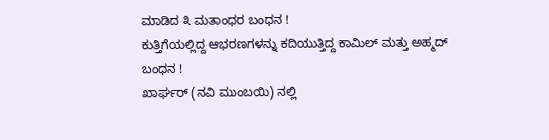ಮಾಡಿದ ೩ ಮತಾಂಧರ ಬಂಧನ !
ಕುತ್ತಿಗೆಯಲ್ಲಿದ್ದ ಆಭರಣಗಳನ್ನು ಕದಿಯುತ್ತಿದ್ದ ಕಾಮಿಲ್ ಮತ್ತು ಅಹ್ಮದ್ ಬಂಧನ !
ಖಾರ್ಘರ್ (ನವಿ ಮುಂಬಯಿ) ನಲ್ಲಿ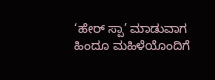‘ಹೇರ್ ಸ್ಪಾ’ ಮಾಡುವಾಗ ಹಿಂದೂ ಮಹಿಳೆಯೊಂದಿಗೆ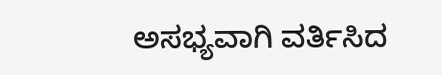ಅಸಭ್ಯವಾಗಿ ವರ್ತಿಸಿದ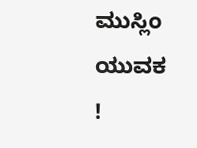ಮುಸ್ಲಿಂ ಯುವಕ !